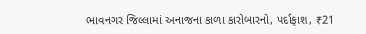ભાવનગર જિલ્લામાં અનાજના કાળા કારોબારનો, પર્દાફાશ, ₹21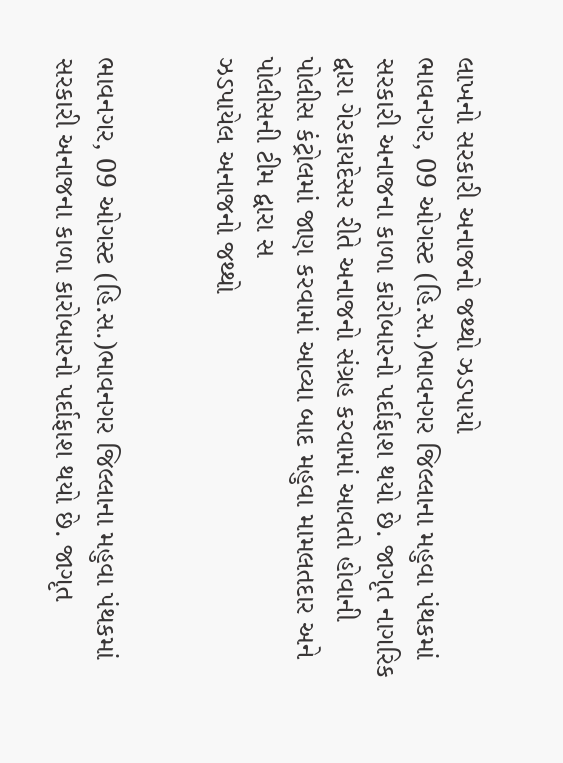લાખનો સરકારી અનાજનો જથ્થો ઝડપાયો
ભાવનગર, 09 ઓગસ્ટ (હિ.સ.)ભાવનગર જિલ્લાના મહુવા પંથકમાં સરકારી અનાજના કાળા કારોબારનો પર્દાફાશ થયો છે. જાગૃત નાગરિક દ્વારા ગેરકાયદેસર રીતે અનાજનો સંગ્રહ કરવામાં આવતો હોવાની પોલીસ કંટ્રોલમાં જાણ કરવામાં આવ્યા બાદ મહુવા મામલતદાર અને પોલીસની ટીમ દ્વારા સ
ઝડપાયેલ અનાજનો જથ્થો


ભાવનગર, 09 ઓગસ્ટ (હિ.સ.)ભાવનગર જિલ્લાના મહુવા પંથકમાં સરકારી અનાજના કાળા કારોબારનો પર્દાફાશ થયો છે. જાગૃત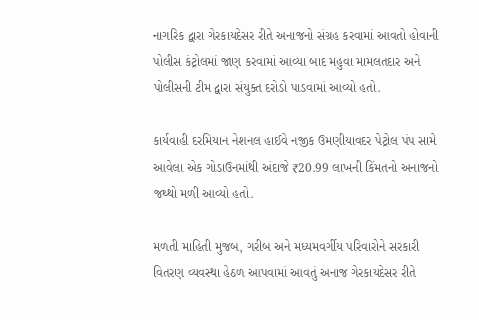નાગરિક દ્વારા ગેરકાયદેસર રીતે અનાજનો સંગ્રહ કરવામાં આવતો હોવાની પોલીસ કંટ્રોલમાં જાણ કરવામાં આવ્યા બાદ મહુવા મામલતદાર અને પોલીસની ટીમ દ્વારા સંયુક્ત દરોડો પાડવામાં આવ્યો હતો.

કાર્યવાહી દરમિયાન નેશનલ હાઈવે નજીક ઉમણીયાવદર પેટ્રોલ પંપ સામે આવેલા એક ગોડાઉનમાંથી અંદાજે ₹20.99 લાખની કિંમતનો અનાજનો જથ્થો મળી આવ્યો હતો.

મળતી માહિતી મુજબ, ગરીબ અને મધ્યમવર્ગીય પરિવારોને સરકારી વિતરણ વ્યવસ્થા હેઠળ આપવામાં આવતું અનાજ ગેરકાયદેસર રીતે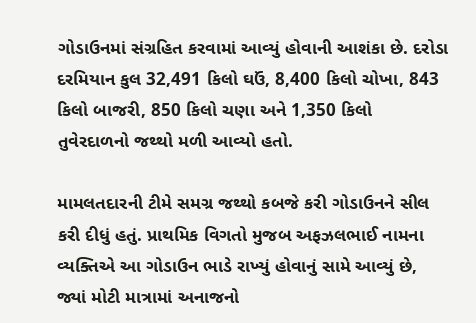ગોડાઉનમાં સંગ્રહિત કરવામાં આવ્યું હોવાની આશંકા છે. દરોડા દરમિયાન કુલ 32,491 કિલો ઘઉં, 8,400 કિલો ચોખા, 843 કિલો બાજરી, 850 કિલો ચણા અને 1,350 કિલો તુવેરદાળનો જથ્થો મળી આવ્યો હતો.

મામલતદારની ટીમે સમગ્ર જથ્થો કબજે કરી ગોડાઉનને સીલ કરી દીધું હતું. પ્રાથમિક વિગતો મુજબ અફઝલભાઈ નામના વ્યક્તિએ આ ગોડાઉન ભાડે રાખ્યું હોવાનું સામે આવ્યું છે, જ્યાં મોટી માત્રામાં અનાજનો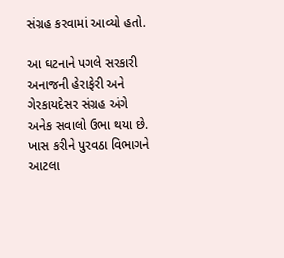સંગ્રહ કરવામાં આવ્યો હતો.

આ ઘટનાને પગલે સરકારી અનાજની હેરાફેરી અને ગેરકાયદેસર સંગ્રહ અંગે અનેક સવાલો ઉભા થયા છે. ખાસ કરીને પુરવઠા વિભાગને આટલા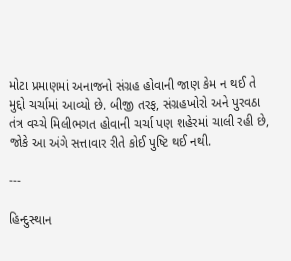મોટા પ્રમાણમાં અનાજનો સંગ્રહ હોવાની જાણ કેમ ન થઈ તે મુદ્દો ચર્ચામાં આવ્યો છે. બીજી તરફ, સંગ્રહખોરો અને પુરવઠા તંત્ર વચ્ચે મિલીભગત હોવાની ચર્ચા પણ શહેરમાં ચાલી રહી છે, જોકે આ અંગે સત્તાવાર રીતે કોઈ પુષ્ટિ થઈ નથી.

---

હિન્દુસ્થાન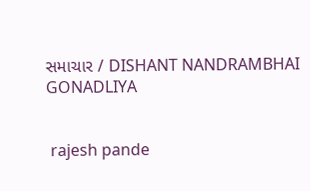સમાચાર / DISHANT NANDRAMBHAI GONADLIYA


 rajesh pande